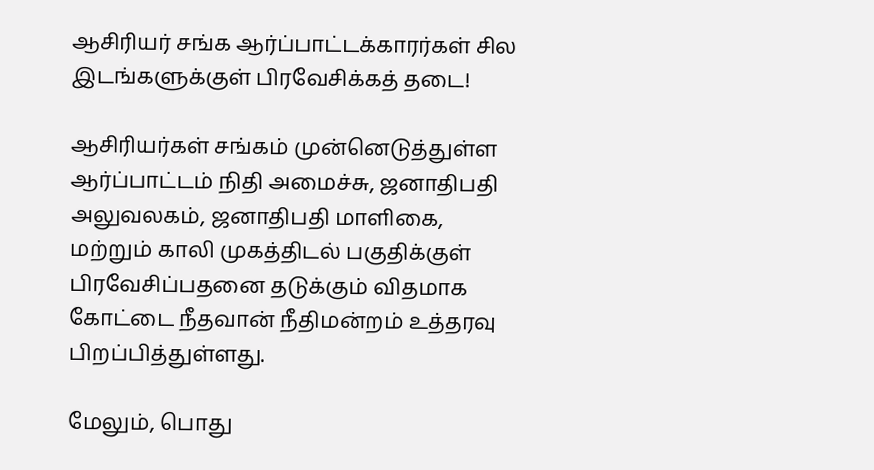ஆசிரியர் சங்க ஆர்ப்பாட்டக்காரர்கள் சில இடங்களுக்குள் பிரவேசிக்கத் தடை!

ஆசிரியர்கள் சங்கம் முன்னெடுத்துள்ள ஆர்ப்பாட்டம் நிதி அமைச்சு, ஜனாதிபதி அலுவலகம், ஜனாதிபதி மாளிகை, மற்றும் காலி முகத்திடல் பகுதிக்குள் பிரவேசிப்பதனை தடுக்கும் விதமாக கோட்டை நீதவான் நீதிமன்றம் உத்தரவு பிறப்பித்துள்ளது.

மேலும், பொது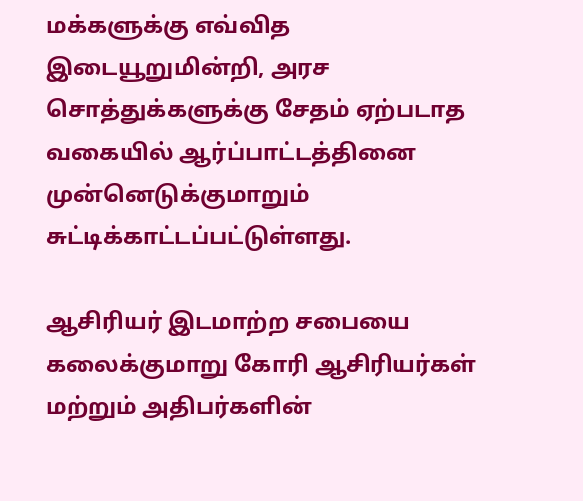மக்களுக்கு எவ்வித இடையூறுமின்றி, அரச சொத்துக்களுக்கு சேதம் ஏற்படாத வகையில் ஆர்ப்பாட்டத்தினை முன்னெடுக்குமாறும் சுட்டிக்காட்டப்பட்டுள்ளது.

ஆசிரியர் இடமாற்ற சபையை கலைக்குமாறு கோரி ஆசிரியர்கள் மற்றும் அதிபர்களின்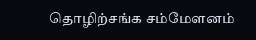தொழிற்சங்க சம்மேளனம்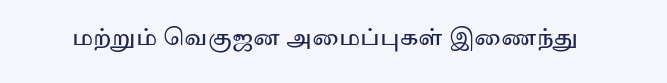மற்றும் வெகுஜன அமைப்புகள் இணைந்து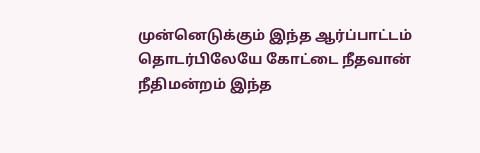முன்னெடுக்கும் இந்த ஆர்ப்பாட்டம் தொடர்பிலேயே கோட்டை நீதவான் நீதிமன்றம் இந்த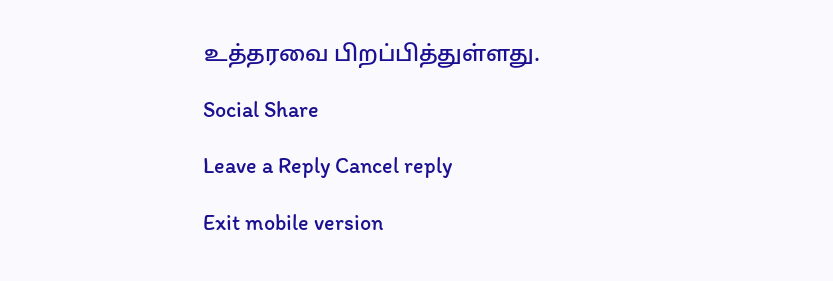உத்தரவை பிறப்பித்துள்ளது.

Social Share

Leave a Reply Cancel reply

Exit mobile version